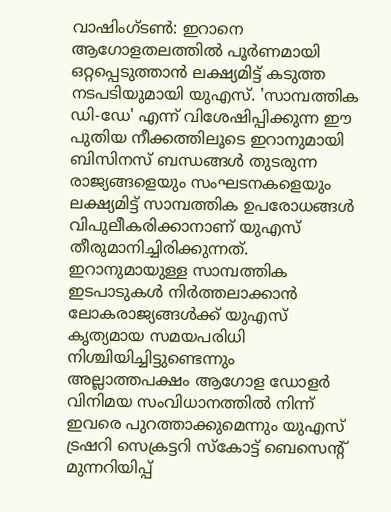വാഷിംഗ്ടൺ: ഇറാനെ ആഗോളതലത്തിൽ പൂർണമായി ഒറ്റപ്പെടുത്താൻ ലക്ഷ്യമിട്ട് കടുത്ത നടപടിയുമായി യുഎസ്. 'സാമ്പത്തിക ഡി-ഡേ' എന്ന് വിശേഷിപ്പിക്കുന്ന ഈ പുതിയ നീക്കത്തിലൂടെ ഇറാനുമായി ബിസിനസ് ബന്ധങ്ങൾ തുടരുന്ന രാജ്യങ്ങളെയും സംഘടനകളെയും ലക്ഷ്യമിട്ട് സാമ്പത്തിക ഉപരോധങ്ങൾ വിപുലീകരിക്കാനാണ് യുഎസ് തീരുമാനിച്ചിരിക്കുന്നത്.
ഇറാനുമായുള്ള സാമ്പത്തിക ഇടപാടുകൾ നിർത്തലാക്കാൻ ലോകരാജ്യങ്ങൾക്ക് യുഎസ് കൃത്യമായ സമയപരിധി നിശ്ചിയിച്ചിട്ടുണ്ടെന്നും അല്ലാത്തപക്ഷം ആഗോള ഡോളർ വിനിമയ സംവിധാനത്തിൽ നിന്ന് ഇവരെ പുറത്താക്കുമെന്നും യുഎസ് ട്രഷറി സെക്രട്ടറി സ്കോട്ട് ബെസെന്റ് മുന്നറിയിപ്പ്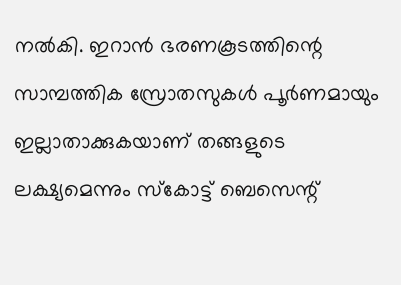നൽകി. ഇറാൻ ഭരണകൂടത്തിന്റെ സാമ്പത്തിക സ്രോതസുകൾ പൂർണമായും ഇല്ലാതാക്കുകയാണ് തങ്ങളുടെ ലക്ഷ്യമെന്നും സ്കോട്ട് ബെസെന്റ്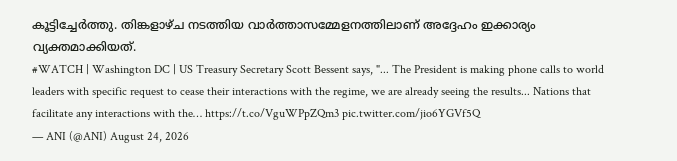കൂട്ടിച്ചേർത്തു. തിങ്കളാഴ്ച നടത്തിയ വാർത്താസമ്മേളനത്തിലാണ് അദ്ദേഹം ഇക്കാര്യം വ്യക്തമാക്കിയത്.
#WATCH | Washington DC | US Treasury Secretary Scott Bessent says, "... The President is making phone calls to world leaders with specific request to cease their interactions with the regime, we are already seeing the results... Nations that facilitate any interactions with the… https://t.co/VguWPpZQm3 pic.twitter.com/jio6YGVf5Q
— ANI (@ANI) August 24, 2026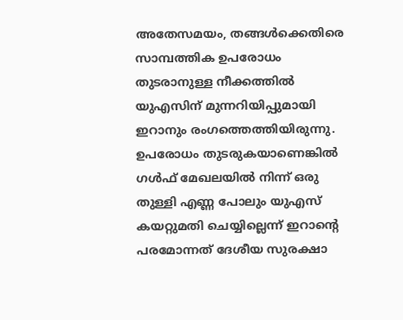അതേസമയം, തങ്ങൾക്കെതിരെ സാമ്പത്തിക ഉപരോധം തുടരാനുള്ള നീക്കത്തിൽ യുഎസിന് മുന്നറിയിപ്പുമായി ഇറാനും രംഗത്തെത്തിയിരുന്നു. ഉപരോധം തുടരുകയാണെങ്കിൽ ഗൾഫ് മേഖലയിൽ നിന്ന് ഒരു തുള്ളി എണ്ണ പോലും യുഎസ് കയറ്റുമതി ചെയ്യില്ലെന്ന് ഇറാന്റെ പരമോന്നത് ദേശീയ സുരക്ഷാ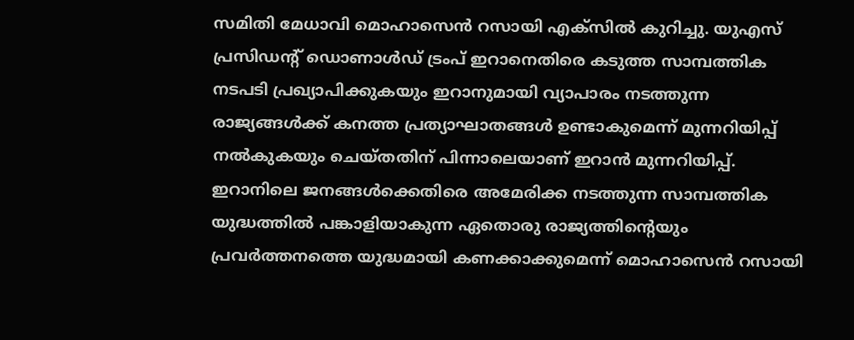സമിതി മേധാവി മൊഹാസെൻ റസായി എക്സിൽ കുറിച്ചു. യുഎസ് പ്രസിഡന്റ് ഡൊണാൾഡ് ട്രംപ് ഇറാനെതിരെ കടുത്ത സാമ്പത്തിക നടപടി പ്രഖ്യാപിക്കുകയും ഇറാനുമായി വ്യാപാരം നടത്തുന്ന രാജ്യങ്ങൾക്ക് കനത്ത പ്രത്യാഘാതങ്ങൾ ഉണ്ടാകുമെന്ന് മുന്നറിയിപ്പ് നൽകുകയും ചെയ്തതിന് പിന്നാലെയാണ് ഇറാൻ മുന്നറിയിപ്പ്. ഇറാനിലെ ജനങ്ങൾക്കെതിരെ അമേരിക്ക നടത്തുന്ന സാമ്പത്തിക യുദ്ധത്തിൽ പങ്കാളിയാകുന്ന ഏതൊരു രാജ്യത്തിന്റെയും പ്രവർത്തനത്തെ യുദ്ധമായി കണക്കാക്കുമെന്ന് മൊഹാസെൻ റസായി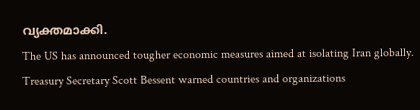വ്യക്തമാക്കി.
The US has announced tougher economic measures aimed at isolating Iran globally. Treasury Secretary Scott Bessent warned countries and organizations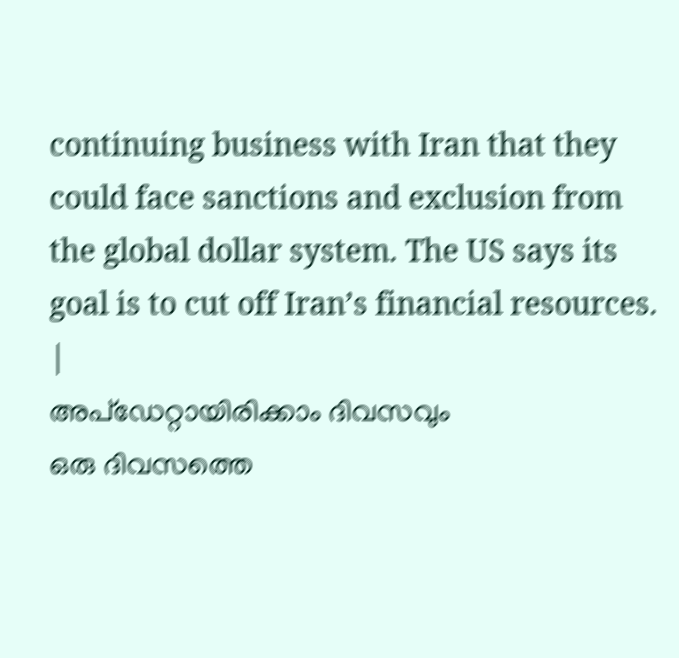continuing business with Iran that they could face sanctions and exclusion from the global dollar system. The US says its goal is to cut off Iran’s financial resources.
|
അപ്ഡേറ്റായിരിക്കാം ദിവസവും
ഒരു ദിവസത്തെ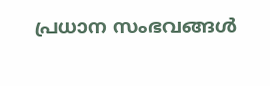പ്രധാന സംഭവങ്ങൾ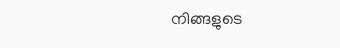നിങ്ങളുടെ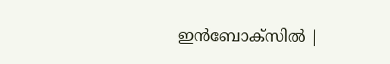ഇൻബോക്സിൽ |